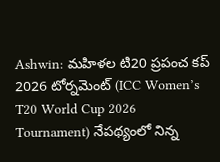Ashwin: మహిళల టి20 ప్రపంచ కప్ 2026 టోర్నమెంట్ (ICC Women’s T20 World Cup 2026 Tournament) నేపథ్యంలో నిన్న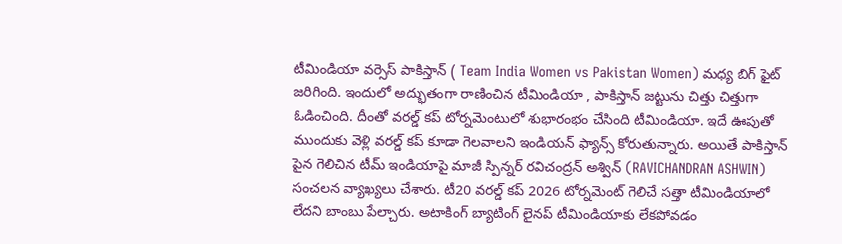టీమిండియా వర్సెస్ పాకిస్తాన్ ( Team India Women vs Pakistan Women) మధ్య బిగ్ ఫైట్ జరిగింది. ఇందులో అద్భుతంగా రాణించిన టీమిండియా , పాకిస్తాన్ జట్టును చిత్తు చిత్తుగా ఓడించింది. దీంతో వరల్డ్ కప్ టోర్నమెంటులో శుభారంభం చేసింది టీమిండియా. ఇదే ఊపుతో ముందుకు వెళ్లి వరల్డ్ కప్ కూడా గెలవాలని ఇండియన్ ఫ్యాన్స్ కోరుతున్నారు. అయితే పాకిస్తాన్ పైన గెలిచిన టీమ్ ఇండియాపై మాజీ స్పిన్నర్ రవిచంద్రన్ అశ్విన్ (RAVICHANDRAN ASHWIN) సంచలన వ్యాఖ్యలు చేశారు. టీ20 వరల్డ్ కప్ 2026 టోర్నమెంట్ గెలిచే సత్తా టీమిండియాలో లేదని బాంబు పేల్చారు. అటాకింగ్ బ్యాటింగ్ లైనప్ టీమిండియాకు లేకపోవడం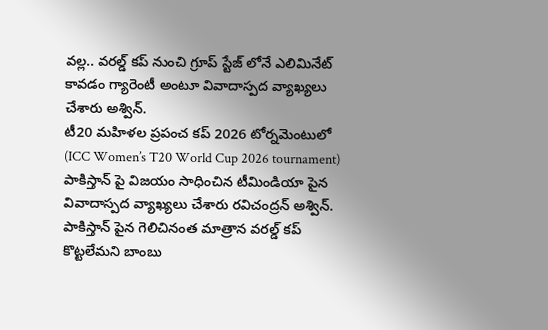వల్ల.. వరల్డ్ కప్ నుంచి గ్రూప్ స్టేజ్ లోనే ఎలిమినేట్ కావడం గ్యారెంటీ అంటూ వివాదాస్పద వ్యాఖ్యలు చేశారు అశ్విన్.
టీ20 మహిళల ప్రపంచ కప్ 2026 టోర్నమెంటులో (ICC Women’s T20 World Cup 2026 tournament) పాకిస్తాన్ పై విజయం సాధించిన టీమిండియా పైన వివాదాస్పద వ్యాఖ్యలు చేశారు రవిచంద్రన్ అశ్విన్. పాకిస్తాన్ పైన గెలిచినంత మాత్రాన వరల్డ్ కప్ కొట్టలేమని బాంబు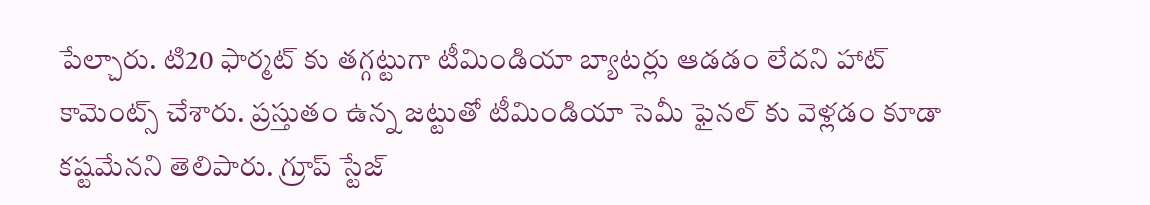పేల్చారు. టి20 ఫార్మట్ కు తగ్గట్టుగా టీమిండియా బ్యాటర్లు ఆడడం లేదని హాట్ కామెంట్స్ చేశారు. ప్రస్తుతం ఉన్న జట్టుతో టీమిండియా సెమీ ఫైనల్ కు వెళ్లడం కూడా కష్టమేనని తెలిపారు. గ్రూప్ స్టేజ్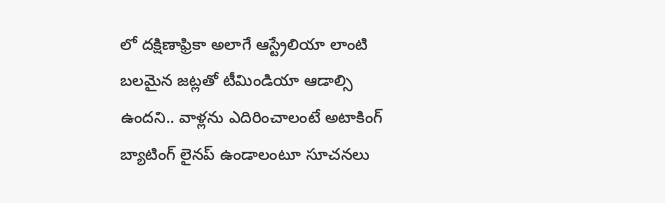లో దక్షిణాఫ్రికా అలాగే ఆస్ట్రేలియా లాంటి బలమైన జట్లతో టీమిండియా ఆడాల్సి ఉందని.. వాళ్లను ఎదిరించాలంటే అటాకింగ్ బ్యాటింగ్ లైనప్ ఉండాలంటూ సూచనలు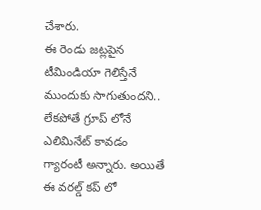చేశారు.
ఈ రెండు జట్లపైన టీమిండియా గెలిస్తేనే ముందుకు సాగుతుందని.. లేకపోతే గ్రూప్ లోనే ఎలిమినేట్ కావడం గ్యారంటీ అన్నారు. అయితే ఈ వరల్డ్ కప్ లో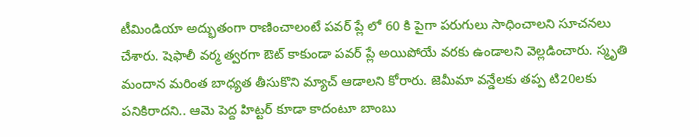టీమిండియా అద్భుతంగా రాణించాలంటే పవర్ ప్లే లో 60 కి పైగా పరుగులు సాధించాలని సూచనలు చేశారు. షెఫాలీ వర్మ త్వరగా ఔట్ కాకుండా పవర్ ప్లే అయిపోయే వరకు ఉండాలని వెల్లడించారు. స్మృతి మందాన మరింత బాధ్యత తీసుకొని మ్యాచ్ ఆడాలని కోరారు. జెమీమా వన్డేలకు తప్ప టి20లకు పనికిరాదని.. ఆమె పెద్ద హిట్టర్ కూడా కాదంటూ బాంబు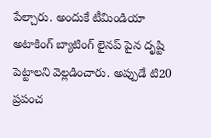పేల్చారు. అందుకే టీమిండియా అటాకింగ్ బ్యాటింగ్ లైనప్ పైన దృష్టి పెట్టాలని వెల్లడించారు. అప్పుడే టి20 ప్రపంచ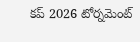కప్ 2026 టోర్నమెంట్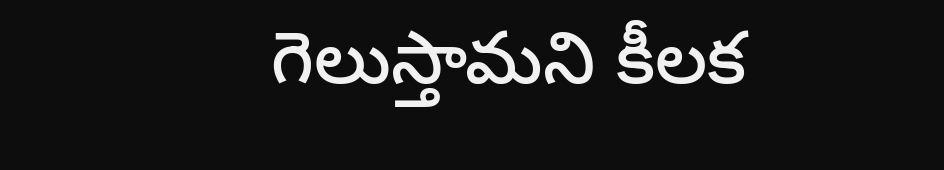గెలుస్తామని కీలక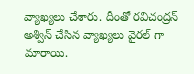వ్యాఖ్యలు చేశారు. దీంతో రవిచంద్రన్ అశ్విన్ చేసిన వ్యాఖ్యలు వైరల్ గా మారాయి.